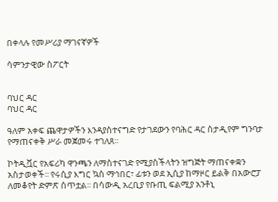በቀላሉ የመሥሪያ ማገናኛዎች

ሳምንታዊው ስፖርት


ባህር ዳር
ባህር ዳር

ዓለም አቀፍ ጨዋታዎችን እንዳያስተናግድ የታገደውን የባሕር ዳር ስታዲየም ግንባታ የማጠናቀቅ ሥራ መጀመሩ ተገለጸ፡፡

ኮትዲቯር የአፍሪካ ዋንጫን ለማስተናገድ የሚያስችላትን ዝግጅት ማጠናቀቋን አስታወቀች፡፡ የሩሲያ እግር ኳስ ማኅበር፣ ፊቱን ወደ ኢሲያ ከማዞር ይልቅ በአውሮፓ ለመቆየት ድምጽ ሰጥቷል፡፡ በሳውዲ አረቢያ የቡጢ ፍልሚያ አንቶኒ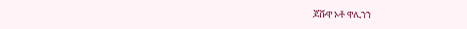ጆሹዋ ኦቶ ዋሊንን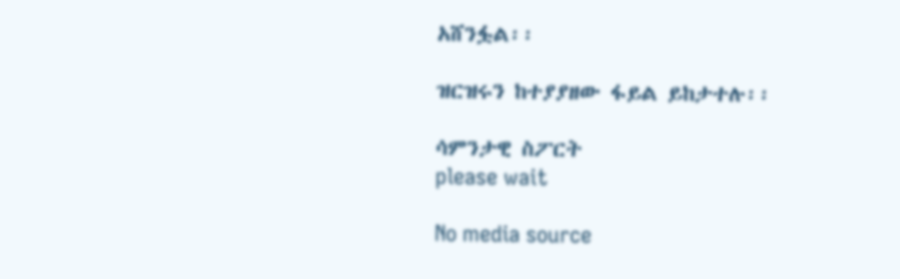አሸንፏል፡፡

ዝርዝሩን ከተያያዘው ፋይል ይከታተሉ፡፡

ሳምንታዊ ስፖርት
please wait

No media source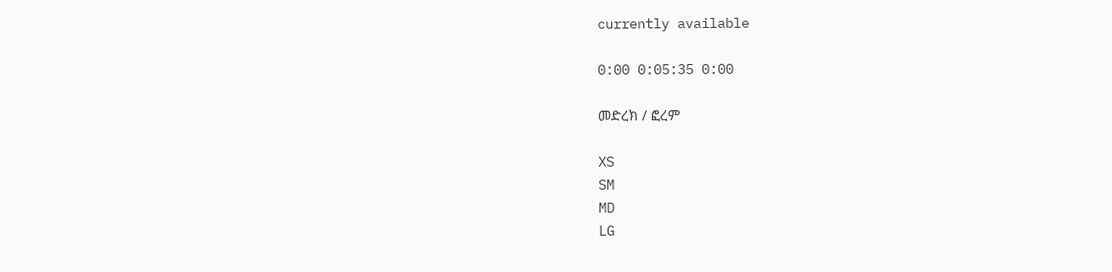currently available

0:00 0:05:35 0:00

መድረክ / ፎረም

XS
SM
MD
LG